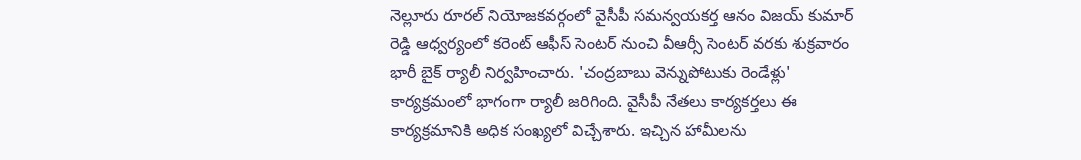నెల్లూరు రూరల్ నియోజకవర్గంలో వైసీపీ సమన్వయకర్త ఆనం విజయ్ కుమార్ రెడ్డి ఆధ్వర్యంలో కరెంట్ ఆఫీస్ సెంటర్ నుంచి వీఆర్సీ సెంటర్ వరకు శుక్రవారం భారీ బైక్ ర్యాలీ నిర్వహించారు. 'చంద్రబాబు వెన్నుపోటుకు రెండేళ్లు' కార్యక్రమంలో భాగంగా ర్యాలీ జరిగింది. వైసీపీ నేతలు కార్యకర్తలు ఈ కార్యక్రమానికి అధిక సంఖ్యలో విచ్చేశారు. ఇచ్చిన హామీలను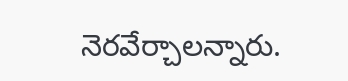నెరవేర్చాలన్నారు.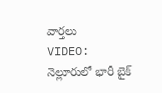వార్తలు
VIDEO: నెల్లూరులో భారీ బైక్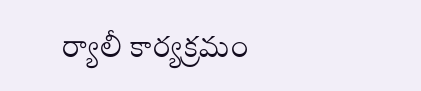ర్యాలీ కార్యక్రమం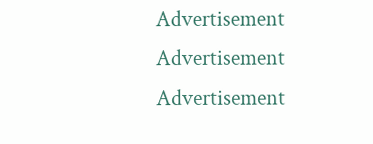Advertisement
Advertisement
Advertisement